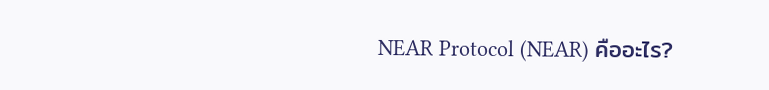NEAR Protocol (NEAR) คืออะไร?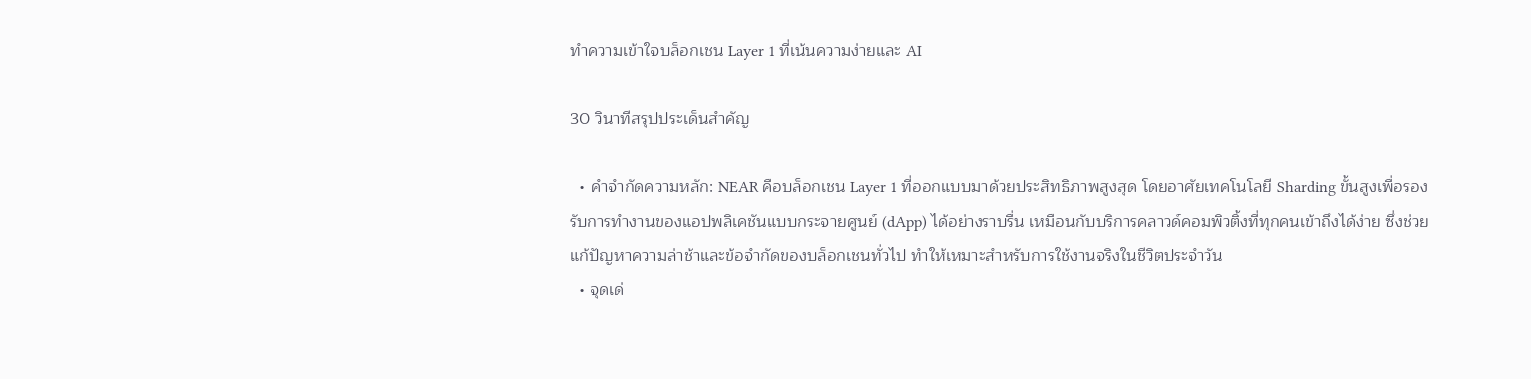ทำความเข้าใจบล็อกเชน Layer 1 ที่เน้นความง่ายและ AI

30 วินาทีสรุปประเด็นสำคัญ

  • คำจำกัดความหลัก: NEAR คือบล็อกเชน Layer 1 ที่ออกแบบมาด้วยประสิทธิภาพสูงสุด โดยอาศัยเทคโนโลยี Sharding ขั้นสูงเพื่อรองรับการทำงานของแอปพลิเคชันแบบกระจายศูนย์ (dApp) ได้อย่างราบรื่น เหมือนกับบริการคลาวด์คอมพิวติ้งที่ทุกคนเข้าถึงได้ง่าย ซึ่งช่วยแก้ปัญหาความล่าช้าและข้อจำกัดของบล็อกเชนทั่วไป ทำให้เหมาะสำหรับการใช้งานจริงในชีวิตประจำวัน
  • จุดเด่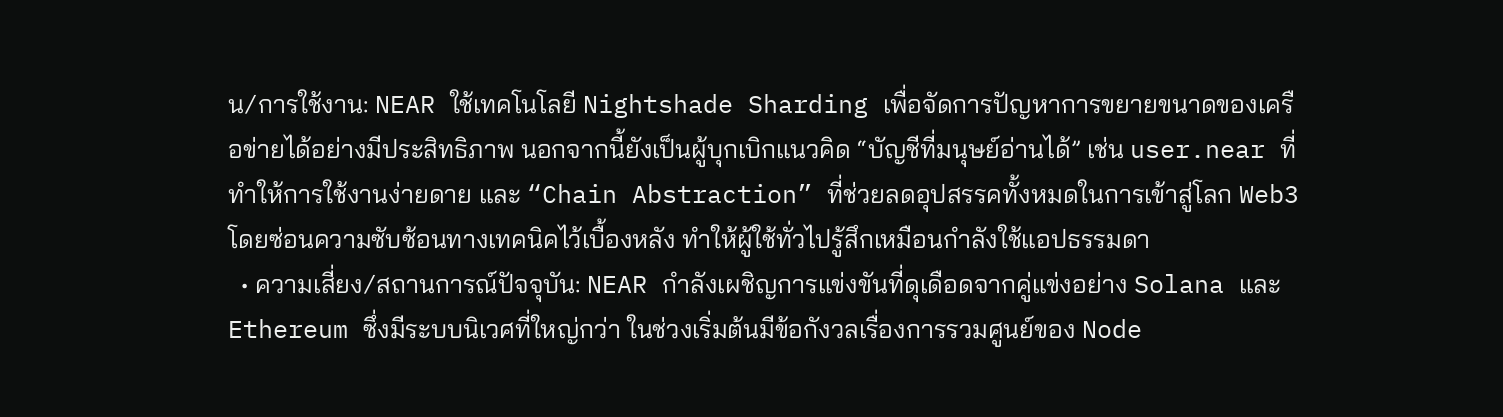น/การใช้งาน: NEAR ใช้เทคโนโลยี Nightshade Sharding เพื่อจัดการปัญหาการขยายขนาดของเครือข่ายได้อย่างมีประสิทธิภาพ นอกจากนี้ยังเป็นผู้บุกเบิกแนวคิด “บัญชีที่มนุษย์อ่านได้” เช่น user.near ที่ทำให้การใช้งานง่ายดาย และ “Chain Abstraction” ที่ช่วยลดอุปสรรคทั้งหมดในการเข้าสู่โลก Web3 โดยซ่อนความซับซ้อนทางเทคนิคไว้เบื้องหลัง ทำให้ผู้ใช้ทั่วไปรู้สึกเหมือนกำลังใช้แอปธรรมดา
  • ความเสี่ยง/สถานการณ์ปัจจุบัน: NEAR กำลังเผชิญการแข่งขันที่ดุเดือดจากคู่แข่งอย่าง Solana และ Ethereum ซึ่งมีระบบนิเวศที่ใหญ่กว่า ในช่วงเริ่มต้นมีข้อกังวลเรื่องการรวมศูนย์ของ Node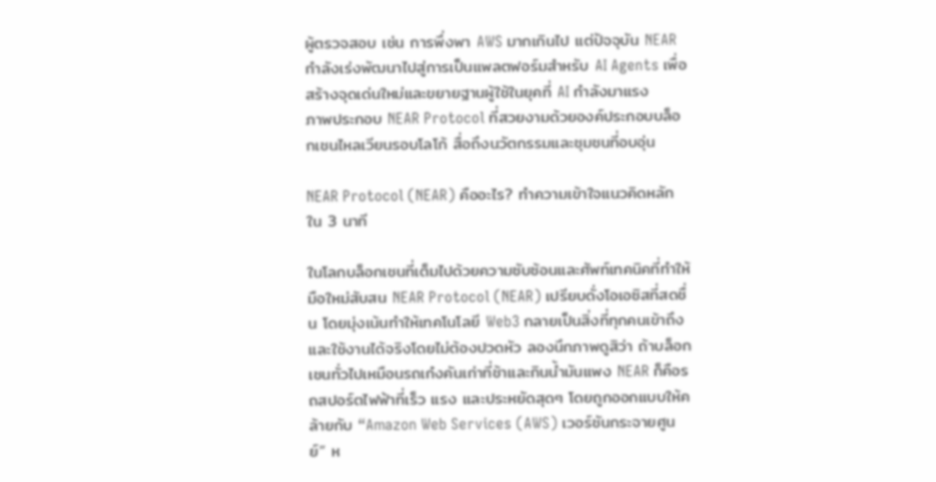ผู้ตรวจสอบ เช่น การพึ่งพา AWS มากเกินไป แต่ปัจจุบัน NEAR กำลังเร่งพัฒนาไปสู่การเป็นแพลตฟอร์มสำหรับ AI Agents เพื่อสร้างจุดเด่นใหม่และขยายฐานผู้ใช้ในยุคที่ AI กำลังมาแรง
ภาพประกอบ NEAR Protocol ที่สวยงามด้วยองค์ประกอบบล็อกเชนไหลเวียนรอบโลโก้ สื่อถึงนวัตกรรมและชุมชนที่อบอุ่น

NEAR Protocol (NEAR) คืออะไร? ทำความเข้าใจแนวคิดหลักใน 3 นาที

ในโลกบล็อกเชนที่เต็มไปด้วยความซับซ้อนและศัพท์เทคนิคที่ทำให้มือใหม่สับสน NEAR Protocol (NEAR) เปรียบดั่งโอเอซิสที่สดชื่น โดยมุ่งเน้นทำให้เทคโนโลยี Web3 กลายเป็นสิ่งที่ทุกคนเข้าถึงและใช้งานได้จริงโดยไม่ต้องปวดหัว ลองนึกภาพดูสิว่า ถ้าบล็อกเชนทั่วไปเหมือนรถเก๋งคันเก่าที่ช้าและกินน้ำมันแพง NEAR ก็คือรถสปอร์ตไฟฟ้าที่เร็ว แรง และประหยัดสุดๆ โดยถูกออกแบบให้คล้ายกับ “Amazon Web Services (AWS) เวอร์ชันกระจายศูนย์” ห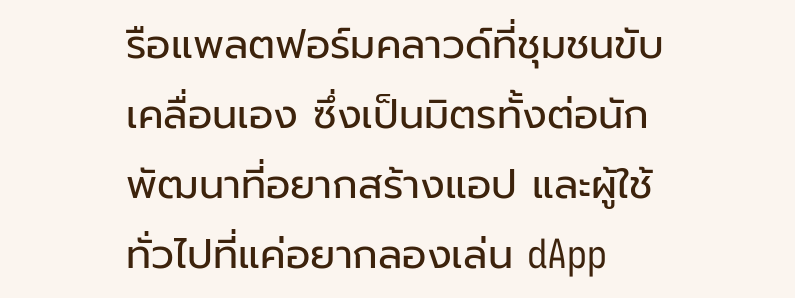รือแพลตฟอร์มคลาวด์ที่ชุมชนขับเคลื่อนเอง ซึ่งเป็นมิตรทั้งต่อนักพัฒนาที่อยากสร้างแอป และผู้ใช้ทั่วไปที่แค่อยากลองเล่น dApp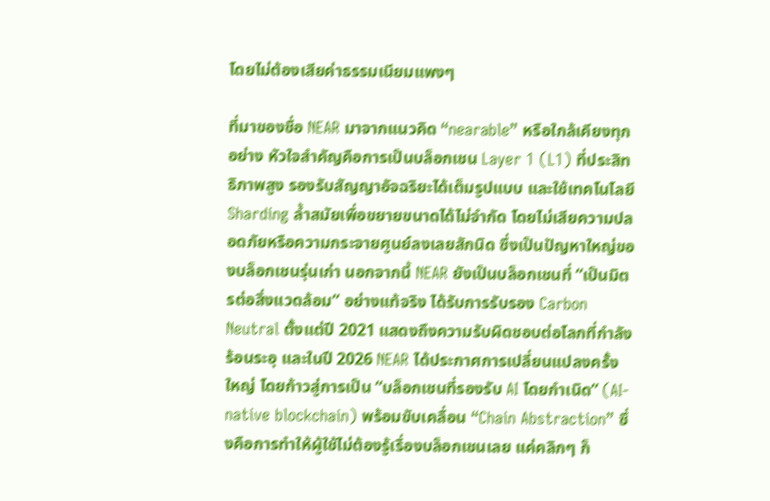โดยไม่ต้องเสียค่าธรรมเนียมแพงๆ

ที่มาของชื่อ NEAR มาจากแนวคิด “nearable” หรือใกล้เคียงทุกอย่าง หัวใจสำคัญคือการเป็นบล็อกเชน Layer 1 (L1) ที่ประสิทธิภาพสูง รองรับสัญญาอัจฉริยะได้เต็มรูปแบบ และใช้เทคโนโลยี Sharding ล้ำสมัยเพื่อขยายขนาดได้ไม่จำกัด โดยไม่เสียความปลอดภัยหรือความกระจายศูนย์ลงเลยสักนิด ซึ่งเป็นปัญหาใหญ่ของบล็อกเชนรุ่นเก่า นอกจากนี้ NEAR ยังเป็นบล็อกเชนที่ “เป็นมิตรต่อสิ่งแวดล้อม” อย่างแท้จริง ได้รับการรับรอง Carbon Neutral ตั้งแต่ปี 2021 แสดงถึงความรับผิดชอบต่อโลกที่กำลังร้อนระอุ และในปี 2026 NEAR ได้ประกาศการเปลี่ยนแปลงครั้งใหญ่ โดยก้าวสู่การเป็น “บล็อกเชนที่รองรับ AI โดยกำเนิด” (AI-native blockchain) พร้อมขับเคลื่อน “Chain Abstraction” ซึ่งคือการทำให้ผู้ใช้ไม่ต้องรู้เรื่องบล็อกเชนเลย แค่คลิกๆ ก็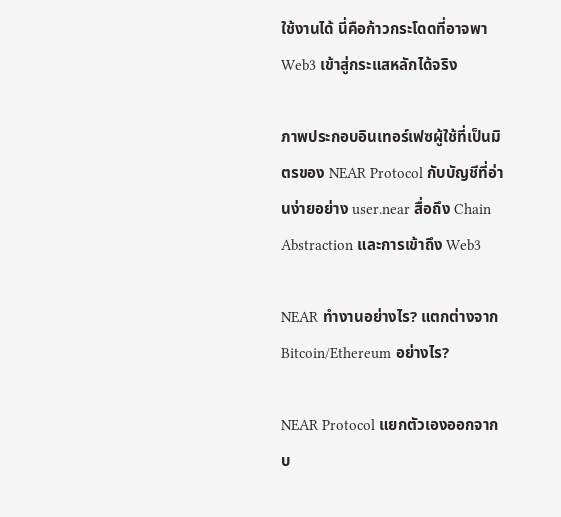ใช้งานได้ นี่คือก้าวกระโดดที่อาจพา Web3 เข้าสู่กระแสหลักได้จริง

ภาพประกอบอินเทอร์เฟซผู้ใช้ที่เป็นมิตรของ NEAR Protocol กับบัญชีที่อ่านง่ายอย่าง user.near สื่อถึง Chain Abstraction และการเข้าถึง Web3

NEAR ทำงานอย่างไร? แตกต่างจาก Bitcoin/Ethereum อย่างไร?

NEAR Protocol แยกตัวเองออกจากบ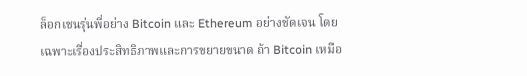ล็อกเชนรุ่นพี่อย่าง Bitcoin และ Ethereum อย่างชัดเจน โดยเฉพาะเรื่องประสิทธิภาพและการขยายขนาด ถ้า Bitcoin เหมือ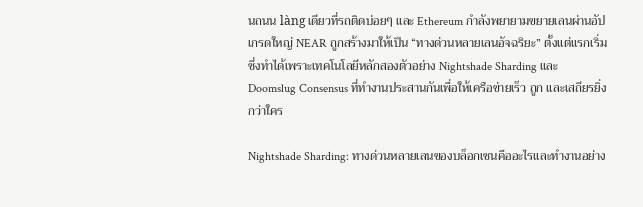นถนน làng เดียวที่รถติดบ่อยๆ และ Ethereum กำลังพยายามขยายเลนผ่านอัปเกรดใหญ่ NEAR ถูกสร้างมาให้เป็น “ทางด่วนหลายเลนอัจฉริยะ” ตั้งแต่แรกเริ่ม ซึ่งทำได้เพราะเทคโนโลยีหลักสองตัวอย่าง Nightshade Sharding และ Doomslug Consensus ที่ทำงานประสานกันเพื่อให้เครือข่ายเร็ว ถูก และเสถียรยิ่งกว่าใคร

Nightshade Sharding: ทางด่วนหลายเลนของบล็อกเชนคืออะไรและทำงานอย่าง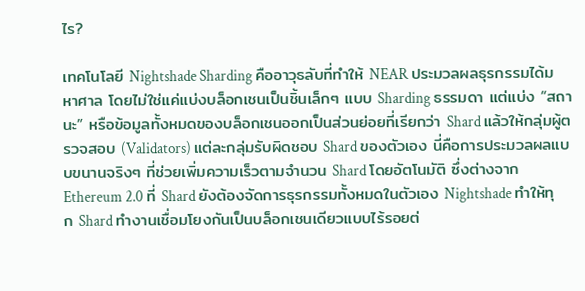ไร?

เทคโนโลยี Nightshade Sharding คืออาวุธลับที่ทำให้ NEAR ประมวลผลธุรกรรมได้มหาศาล โดยไม่ใช่แค่แบ่งบล็อกเชนเป็นชิ้นเล็กๆ แบบ Sharding ธรรมดา แต่แบ่ง “สถานะ” หรือข้อมูลทั้งหมดของบล็อกเชนออกเป็นส่วนย่อยที่เรียกว่า Shard แล้วให้กลุ่มผู้ตรวจสอบ (Validators) แต่ละกลุ่มรับผิดชอบ Shard ของตัวเอง นี่คือการประมวลผลแบบขนานจริงๆ ที่ช่วยเพิ่มความเร็วตามจำนวน Shard โดยอัตโนมัติ ซึ่งต่างจาก Ethereum 2.0 ที่ Shard ยังต้องจัดการธุรกรรมทั้งหมดในตัวเอง Nightshade ทำให้ทุก Shard ทำงานเชื่อมโยงกันเป็นบล็อกเชนเดียวแบบไร้รอยต่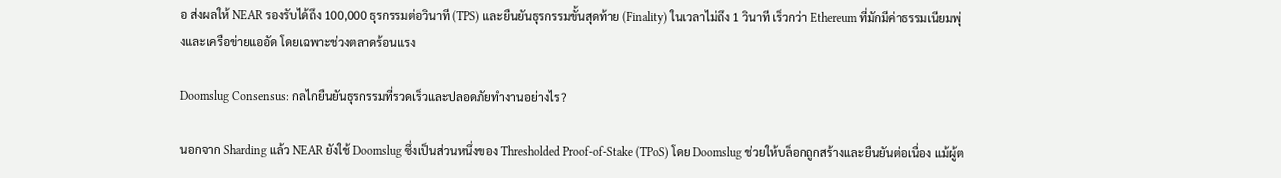อ ส่งผลให้ NEAR รองรับได้ถึง 100,000 ธุรกรรมต่อวินาที (TPS) และยืนยันธุรกรรมขั้นสุดท้าย (Finality) ในเวลาไม่ถึง 1 วินาที เร็วกว่า Ethereum ที่มักมีค่าธรรมเนียมพุ่งและเครือข่ายแออัด โดยเฉพาะช่วงตลาดร้อนแรง

Doomslug Consensus: กลไกยืนยันธุรกรรมที่รวดเร็วและปลอดภัยทำงานอย่างไร?

นอกจาก Sharding แล้ว NEAR ยังใช้ Doomslug ซึ่งเป็นส่วนหนึ่งของ Thresholded Proof-of-Stake (TPoS) โดย Doomslug ช่วยให้บล็อกถูกสร้างและยืนยันต่อเนื่อง แม้ผู้ต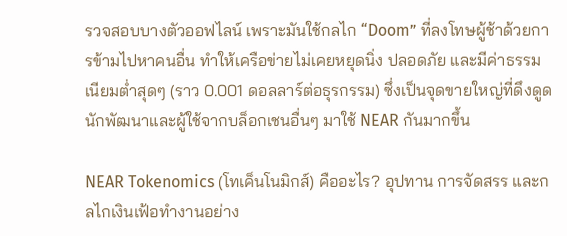รวจสอบบางตัวออฟไลน์ เพราะมันใช้กลไก “Doom” ที่ลงโทษผู้ช้าด้วยการข้ามไปหาคนอื่น ทำให้เครือข่ายไม่เคยหยุดนิ่ง ปลอดภัย และมีค่าธรรมเนียมต่ำสุดๆ (ราว 0.001 ดอลลาร์ต่อธุรกรรม) ซึ่งเป็นจุดขายใหญ่ที่ดึงดูดนักพัฒนาและผู้ใช้จากบล็อกเชนอื่นๆ มาใช้ NEAR กันมากขึ้น

NEAR Tokenomics (โทเค็นโนมิกส์) คืออะไร? อุปทาน การจัดสรร และกลไกเงินเฟ้อทำงานอย่าง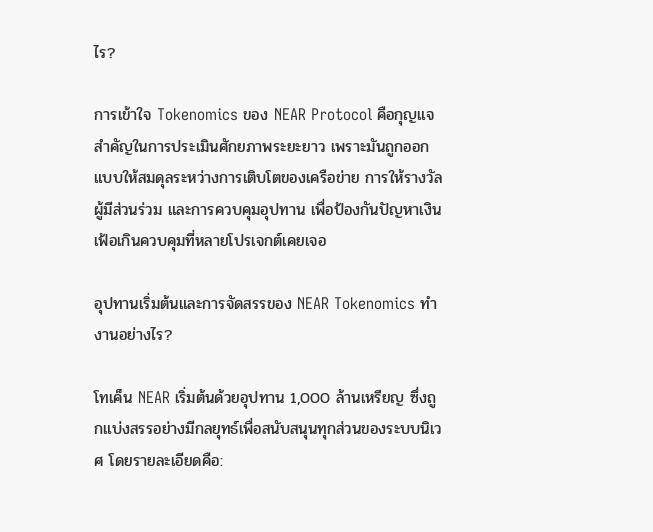ไร?

การเข้าใจ Tokenomics ของ NEAR Protocol คือกุญแจสำคัญในการประเมินศักยภาพระยะยาว เพราะมันถูกออกแบบให้สมดุลระหว่างการเติบโตของเครือข่าย การให้รางวัลผู้มีส่วนร่วม และการควบคุมอุปทาน เพื่อป้องกันปัญหาเงินเฟ้อเกินควบคุมที่หลายโปรเจกต์เคยเจอ

อุปทานเริ่มต้นและการจัดสรรของ NEAR Tokenomics ทำงานอย่างไร?

โทเค็น NEAR เริ่มต้นด้วยอุปทาน 1,000 ล้านเหรียญ ซึ่งถูกแบ่งสรรอย่างมีกลยุทธ์เพื่อสนับสนุนทุกส่วนของระบบนิเวศ โดยรายละเอียดคือ: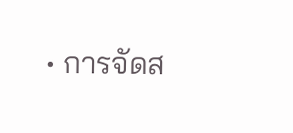• การจัดส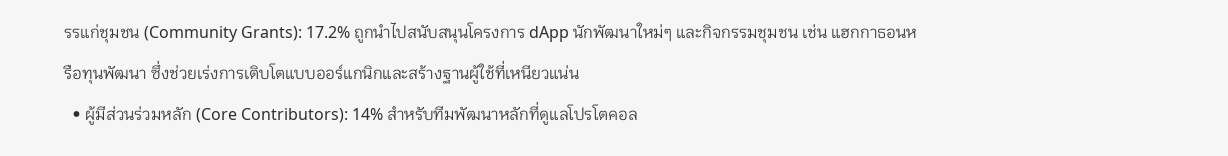รรแก่ชุมชน (Community Grants): 17.2% ถูกนำไปสนับสนุนโครงการ dApp นักพัฒนาใหม่ๆ และกิจกรรมชุมชน เช่น แฮกกาธอนหรือทุนพัฒนา ซึ่งช่วยเร่งการเติบโตแบบออร์แกนิกและสร้างฐานผู้ใช้ที่เหนียวแน่น
  • ผู้มีส่วนร่วมหลัก (Core Contributors): 14% สำหรับทีมพัฒนาหลักที่ดูแลโปรโตคอล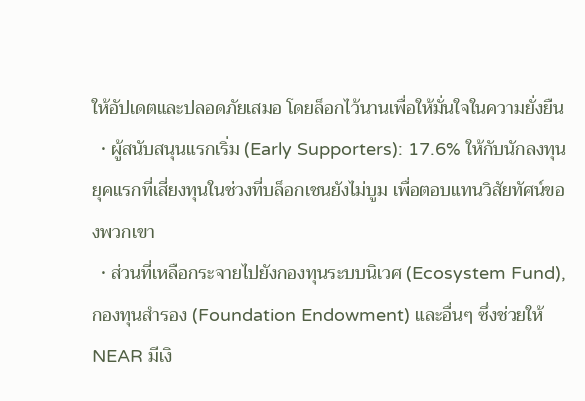ให้อัปเดตและปลอดภัยเสมอ โดยล็อกไว้นานเพื่อให้มั่นใจในความยั่งยืน
  • ผู้สนับสนุนแรกเริ่ม (Early Supporters): 17.6% ให้กับนักลงทุนยุคแรกที่เสี่ยงทุนในช่วงที่บล็อกเชนยังไม่บูม เพื่อตอบแทนวิสัยทัศน์ของพวกเขา
  • ส่วนที่เหลือกระจายไปยังกองทุนระบบนิเวศ (Ecosystem Fund), กองทุนสำรอง (Foundation Endowment) และอื่นๆ ซึ่งช่วยให้ NEAR มีเงิ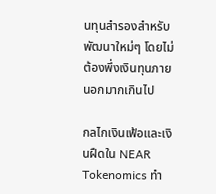นทุนสำรองสำหรับพัฒนาใหม่ๆ โดยไม่ต้องพึ่งเงินทุนภายนอกมากเกินไป

กลไกเงินเฟ้อและเงินฝืดใน NEAR Tokenomics ทำ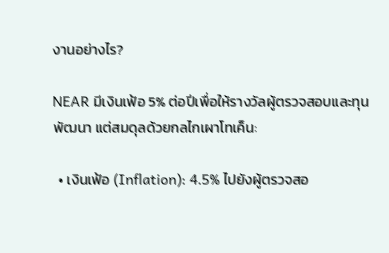งานอย่างไร?

NEAR มีเงินเฟ้อ 5% ต่อปีเพื่อให้รางวัลผู้ตรวจสอบและทุนพัฒนา แต่สมดุลด้วยกลไกเผาโทเค็น:

  • เงินเฟ้อ (Inflation): 4.5% ไปยังผู้ตรวจสอ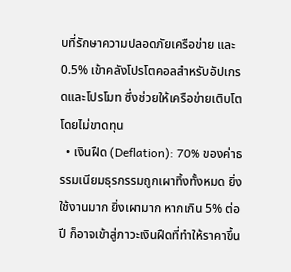บที่รักษาความปลอดภัยเครือข่าย และ 0.5% เข้าคลังโปรโตคอลสำหรับอัปเกรดและโปรโมท ซึ่งช่วยให้เครือข่ายเติบโตโดยไม่ขาดทุน
  • เงินฝืด (Deflation): 70% ของค่าธรรมเนียมธุรกรรมถูกเผาทิ้งทั้งหมด ยิ่งใช้งานมาก ยิ่งเผามาก หากเกิน 5% ต่อปี ก็อาจเข้าสู่ภาวะเงินฝืดที่ทำให้ราคาขึ้น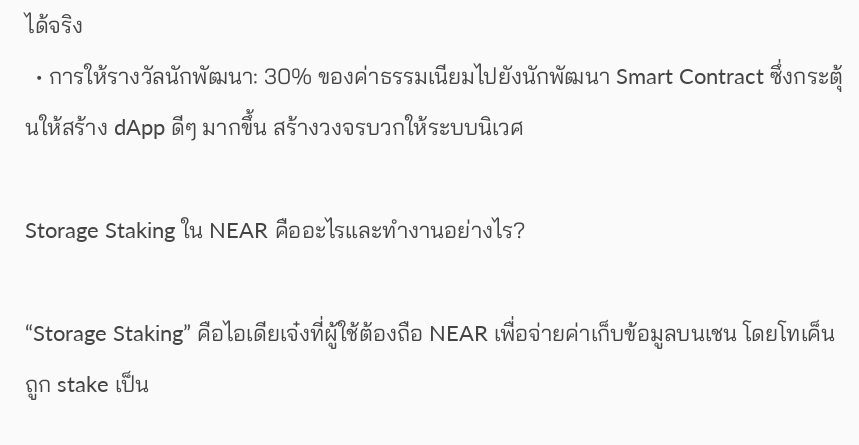ได้จริง
  • การให้รางวัลนักพัฒนา: 30% ของค่าธรรมเนียมไปยังนักพัฒนา Smart Contract ซึ่งกระตุ้นให้สร้าง dApp ดีๆ มากขึ้น สร้างวงจรบวกให้ระบบนิเวศ

Storage Staking ใน NEAR คืออะไรและทำงานอย่างไร?

“Storage Staking” คือไอเดียเจ๋งที่ผู้ใช้ต้องถือ NEAR เพื่อจ่ายค่าเก็บข้อมูลบนเชน โดยโทเค็นถูก stake เป็น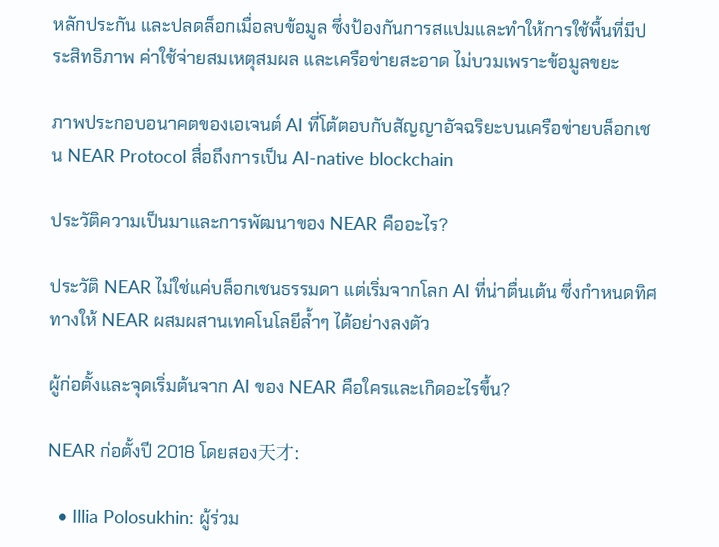หลักประกัน และปลดล็อกเมื่อลบข้อมูล ซึ่งป้องกันการสแปมและทำให้การใช้พื้นที่มีประสิทธิภาพ ค่าใช้จ่ายสมเหตุสมผล และเครือข่ายสะอาด ไม่บวมเพราะข้อมูลขยะ

ภาพประกอบอนาคตของเอเจนต์ AI ที่โต้ตอบกับสัญญาอัจฉริยะบนเครือข่ายบล็อกเชน NEAR Protocol สื่อถึงการเป็น AI-native blockchain

ประวัติความเป็นมาและการพัฒนาของ NEAR คืออะไร?

ประวัติ NEAR ไม่ใช่แค่บล็อกเชนธรรมดา แต่เริ่มจากโลก AI ที่น่าตื่นเต้น ซึ่งกำหนดทิศทางให้ NEAR ผสมผสานเทคโนโลยีล้ำๆ ได้อย่างลงตัว

ผู้ก่อตั้งและจุดเริ่มต้นจาก AI ของ NEAR คือใครและเกิดอะไรขึ้น?

NEAR ก่อตั้งปี 2018 โดยสอง天才:

  • Illia Polosukhin: ผู้ร่วม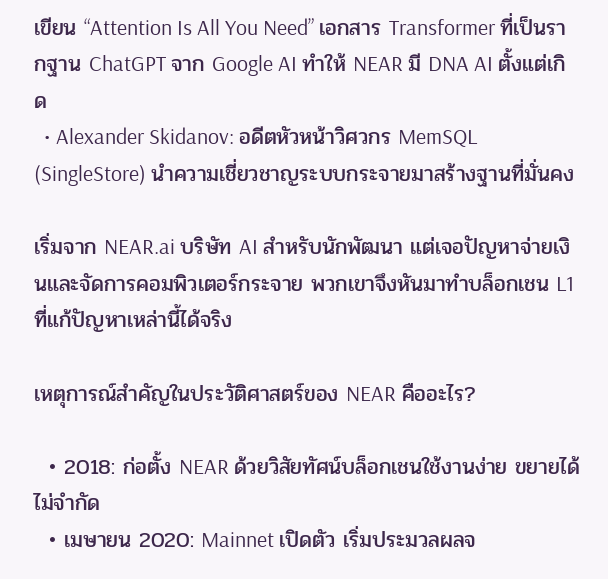เขียน “Attention Is All You Need” เอกสาร Transformer ที่เป็นรากฐาน ChatGPT จาก Google AI ทำให้ NEAR มี DNA AI ตั้งแต่เกิด
  • Alexander Skidanov: อดีตหัวหน้าวิศวกร MemSQL (SingleStore) นำความเชี่ยวชาญระบบกระจายมาสร้างฐานที่มั่นคง

เริ่มจาก NEAR.ai บริษัท AI สำหรับนักพัฒนา แต่เจอปัญหาจ่ายเงินและจัดการคอมพิวเตอร์กระจาย พวกเขาจึงหันมาทำบล็อกเชน L1 ที่แก้ปัญหาเหล่านี้ได้จริง

เหตุการณ์สำคัญในประวัติศาสตร์ของ NEAR คืออะไร?

  • 2018: ก่อตั้ง NEAR ด้วยวิสัยทัศน์บล็อกเชนใช้งานง่าย ขยายได้ไม่จำกัด
  • เมษายน 2020: Mainnet เปิดตัว เริ่มประมวลผลจ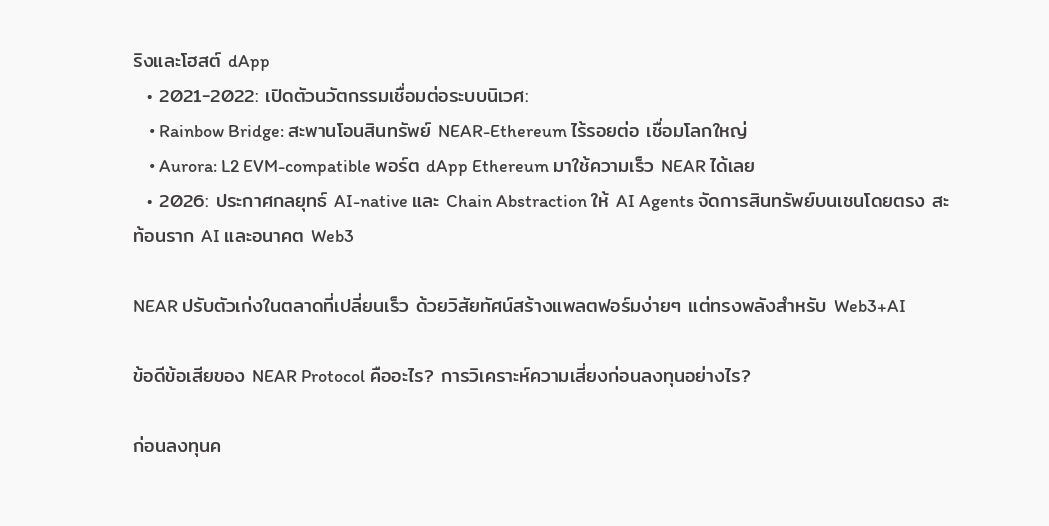ริงและโฮสต์ dApp
  • 2021-2022: เปิดตัวนวัตกรรมเชื่อมต่อระบบนิเวศ:
    • Rainbow Bridge: สะพานโอนสินทรัพย์ NEAR-Ethereum ไร้รอยต่อ เชื่อมโลกใหญ่
    • Aurora: L2 EVM-compatible พอร์ต dApp Ethereum มาใช้ความเร็ว NEAR ได้เลย
  • 2026: ประกาศกลยุทธ์ AI-native และ Chain Abstraction ให้ AI Agents จัดการสินทรัพย์บนเชนโดยตรง สะท้อนราก AI และอนาคต Web3

NEAR ปรับตัวเก่งในตลาดที่เปลี่ยนเร็ว ด้วยวิสัยทัศน์สร้างแพลตฟอร์มง่ายๆ แต่ทรงพลังสำหรับ Web3+AI

ข้อดีข้อเสียของ NEAR Protocol คืออะไร? การวิเคราะห์ความเสี่ยงก่อนลงทุนอย่างไร?

ก่อนลงทุนค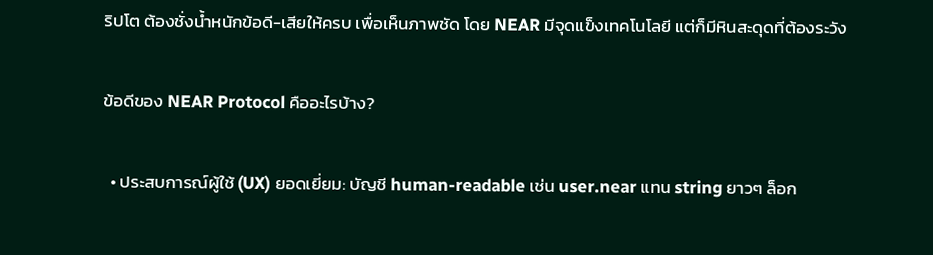ริปโต ต้องชั่งน้ำหนักข้อดี-เสียให้ครบ เพื่อเห็นภาพชัด โดย NEAR มีจุดแข็งเทคโนโลยี แต่ก็มีหินสะดุดที่ต้องระวัง

ข้อดีของ NEAR Protocol คืออะไรบ้าง?

  • ประสบการณ์ผู้ใช้ (UX) ยอดเยี่ยม: บัญชี human-readable เช่น user.near แทน string ยาวๆ ล็อก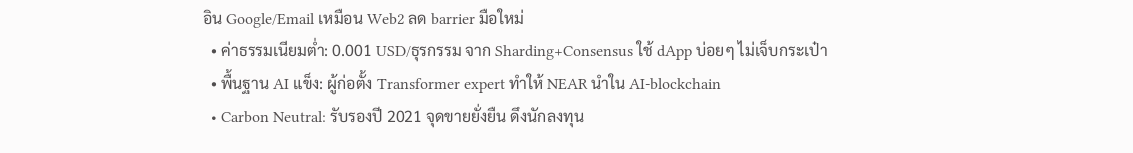อิน Google/Email เหมือน Web2 ลด barrier มือใหม่
  • ค่าธรรมเนียมต่ำ: 0.001 USD/ธุรกรรม จาก Sharding+Consensus ใช้ dApp บ่อยๆ ไม่เจ็บกระเป๋า
  • พื้นฐาน AI แข็ง: ผู้ก่อตั้ง Transformer expert ทำให้ NEAR นำใน AI-blockchain
  • Carbon Neutral: รับรองปี 2021 จุดขายยั่งยืน ดึงนักลงทุน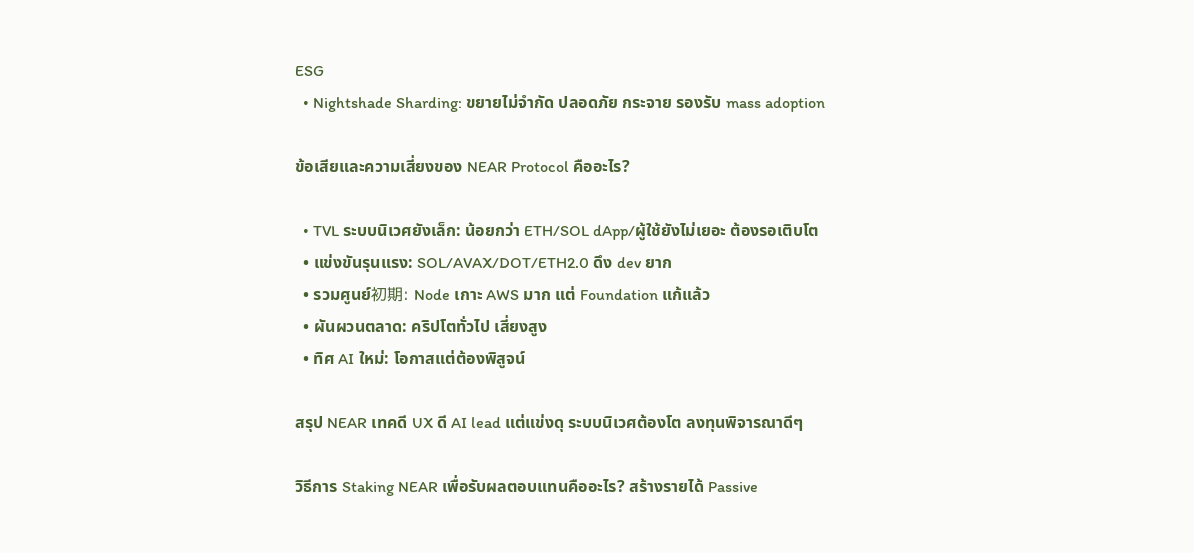ESG
  • Nightshade Sharding: ขยายไม่จำกัด ปลอดภัย กระจาย รองรับ mass adoption

ข้อเสียและความเสี่ยงของ NEAR Protocol คืออะไร?

  • TVL ระบบนิเวศยังเล็ก: น้อยกว่า ETH/SOL dApp/ผู้ใช้ยังไม่เยอะ ต้องรอเติบโต
  • แข่งขันรุนแรง: SOL/AVAX/DOT/ETH2.0 ดึง dev ยาก
  • รวมศูนย์初期: Node เกาะ AWS มาก แต่ Foundation แก้แล้ว
  • ผันผวนตลาด: คริปโตทั่วไป เสี่ยงสูง
  • ทิศ AI ใหม่: โอกาสแต่ต้องพิสูจน์

สรุป NEAR เทคดี UX ดี AI lead แต่แข่งดุ ระบบนิเวศต้องโต ลงทุนพิจารณาดีๆ

วิธีการ Staking NEAR เพื่อรับผลตอบแทนคืออะไร? สร้างรายได้ Passive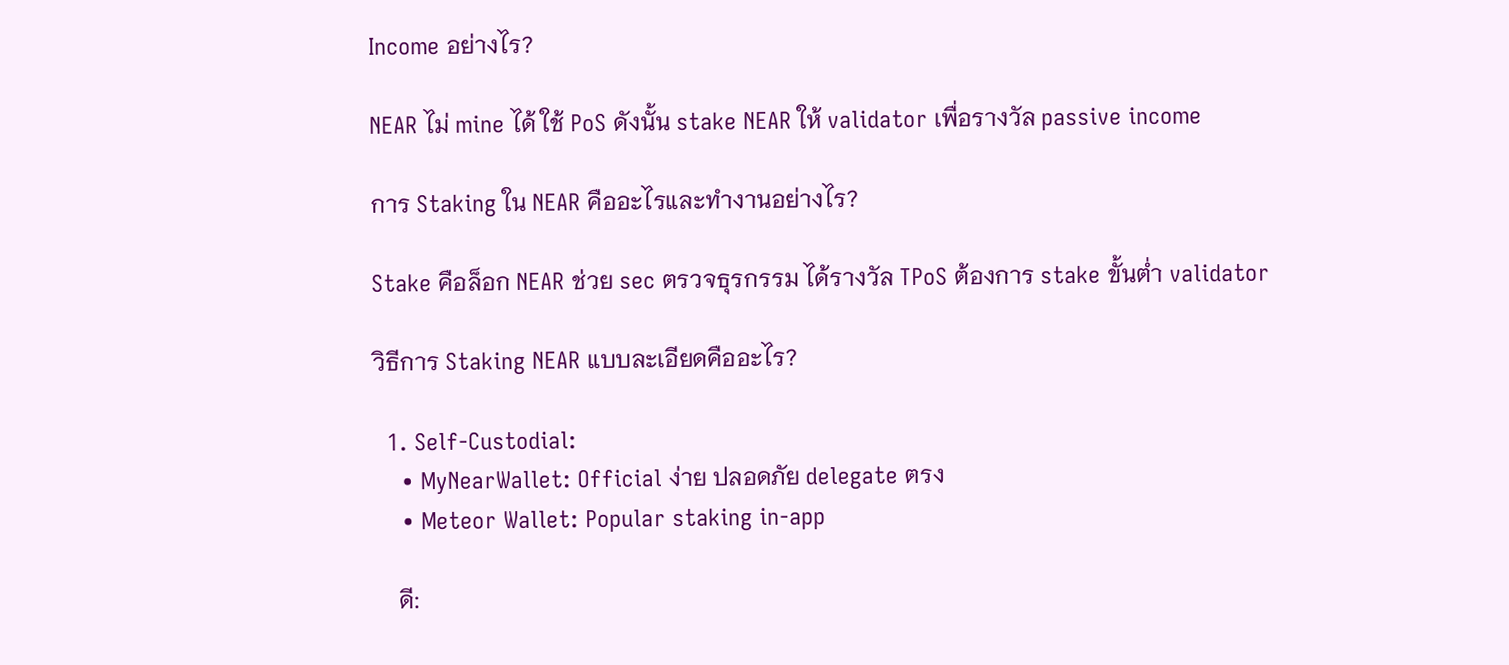Income อย่างไร?

NEAR ไม่ mine ได้ ใช้ PoS ดังนั้น stake NEAR ให้ validator เพื่อรางวัล passive income

การ Staking ใน NEAR คืออะไรและทำงานอย่างไร?

Stake คือล็อก NEAR ช่วย sec ตรวจธุรกรรม ได้รางวัล TPoS ต้องการ stake ขั้นต่ำ validator

วิธีการ Staking NEAR แบบละเอียดคืออะไร?

  1. Self-Custodial:
    • MyNearWallet: Official ง่าย ปลอดภัย delegate ตรง
    • Meteor Wallet: Popular staking in-app

    ดี: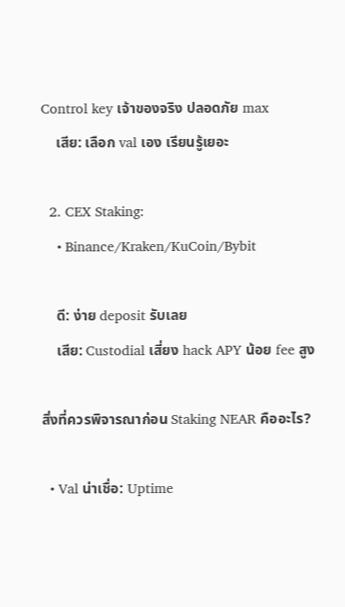Control key เจ้าของจริง ปลอดภัย max
    เสีย: เลือก val เอง เรียนรู้เยอะ

  2. CEX Staking:
    • Binance/Kraken/KuCoin/Bybit

    ดี: ง่าย deposit รับเลย
    เสีย: Custodial เสี่ยง hack APY น้อย fee สูง

สิ่งที่ควรพิจารณาก่อน Staking NEAR คืออะไร?

  • Val น่าเชื่อ: Uptime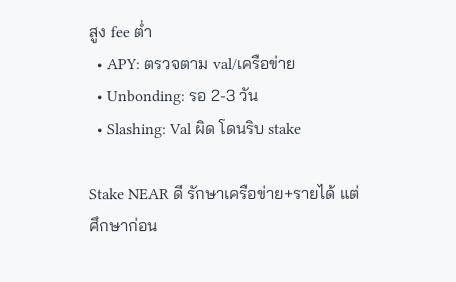สูง fee ต่ำ
  • APY: ตรวจตาม val/เครือข่าย
  • Unbonding: รอ 2-3 วัน
  • Slashing: Val ผิด โดนริบ stake

Stake NEAR ดี รักษาเครือข่าย+รายได้ แต่ศึกษาก่อน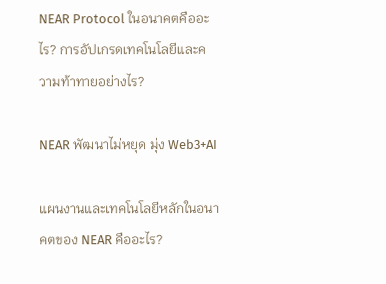NEAR Protocol ในอนาคตคืออะไร? การอัปเกรดเทคโนโลยีและความท้าทายอย่างไร?

NEAR พัฒนาไม่หยุด มุ่ง Web3+AI

แผนงานและเทคโนโลยีหลักในอนาคตของ NEAR คืออะไร?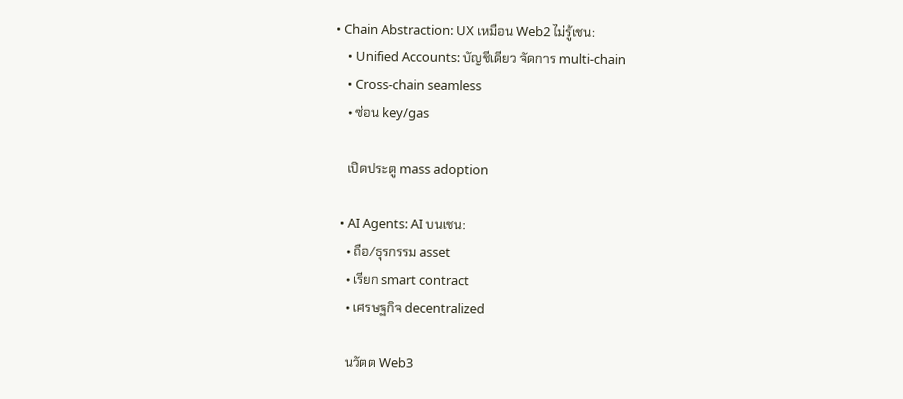• Chain Abstraction: UX เหมือน Web2 ไม่รู้เชน:
    • Unified Accounts: บัญชีเดียว จัดการ multi-chain
    • Cross-chain seamless
    • ซ่อน key/gas

    เปิดประตู mass adoption

  • AI Agents: AI บนเชน:
    • ถือ/ธุรกรรม asset
    • เรียก smart contract
    • เศรษฐกิจ decentralized

    นวัตต Web3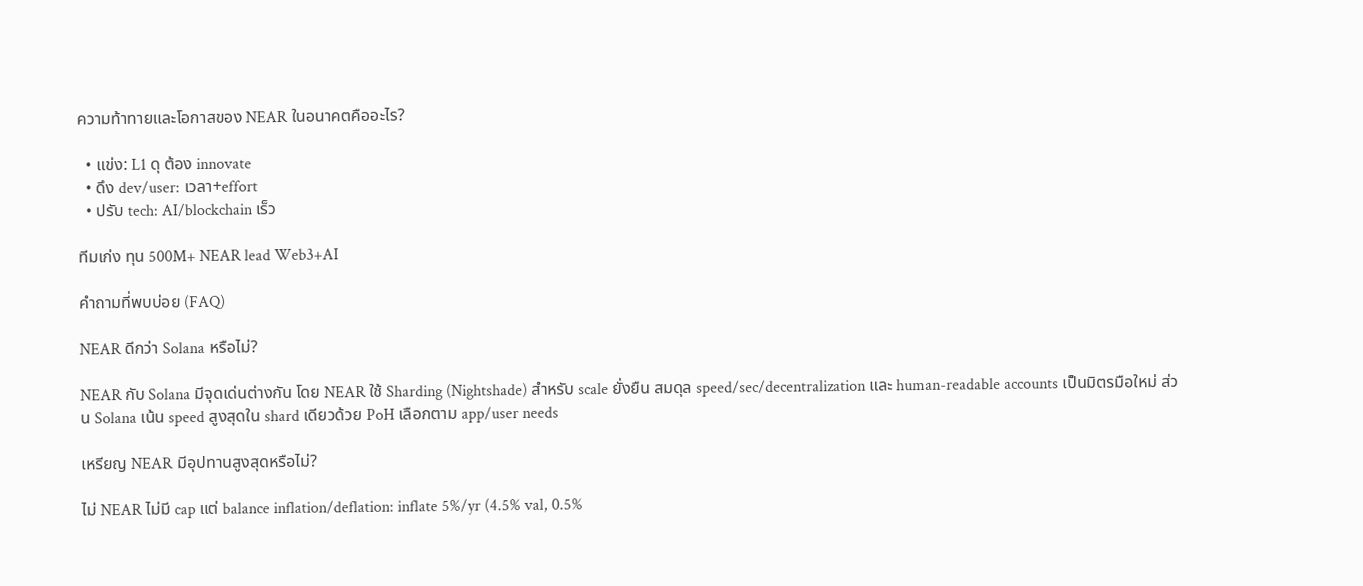ความท้าทายและโอกาสของ NEAR ในอนาคตคืออะไร?

  • แข่ง: L1 ดุ ต้อง innovate
  • ดึง dev/user: เวลา+effort
  • ปรับ tech: AI/blockchain เร็ว

ทีมเก่ง ทุน 500M+ NEAR lead Web3+AI

คำถามที่พบบ่อย (FAQ)

NEAR ดีกว่า Solana หรือไม่?

NEAR กับ Solana มีจุดเด่นต่างกัน โดย NEAR ใช้ Sharding (Nightshade) สำหรับ scale ยั่งยืน สมดุล speed/sec/decentralization และ human-readable accounts เป็นมิตรมือใหม่ ส่วน Solana เน้น speed สูงสุดใน shard เดียวด้วย PoH เลือกตาม app/user needs

เหรียญ NEAR มีอุปทานสูงสุดหรือไม่?

ไม่ NEAR ไม่มี cap แต่ balance inflation/deflation: inflate 5%/yr (4.5% val, 0.5%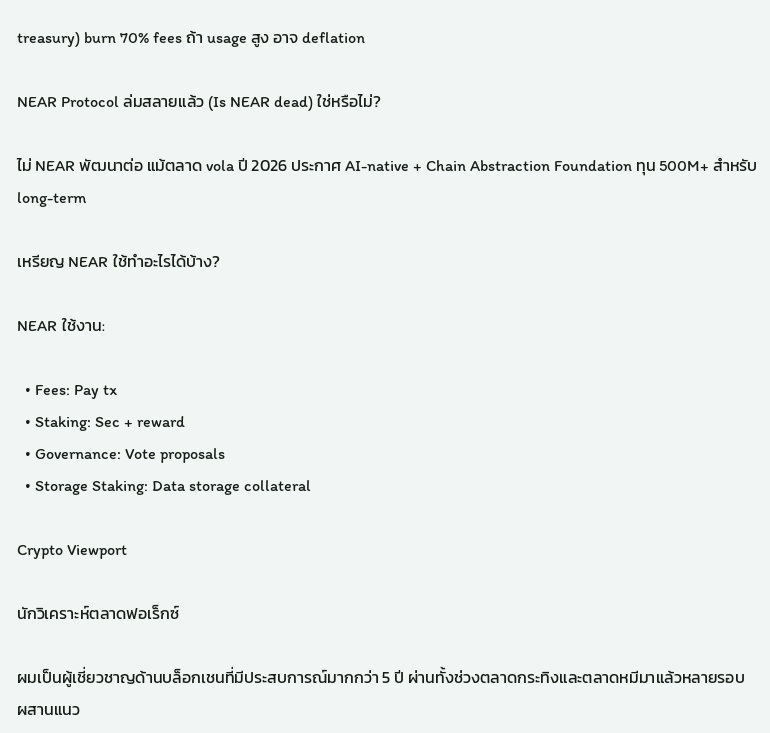treasury) burn 70% fees ถ้า usage สูง อาจ deflation

NEAR Protocol ล่มสลายแล้ว (Is NEAR dead) ใช่หรือไม่?

ไม่ NEAR พัฒนาต่อ แม้ตลาด vola ปี 2026 ประกาศ AI-native + Chain Abstraction Foundation ทุน 500M+ สำหรับ long-term

เหรียญ NEAR ใช้ทำอะไรได้บ้าง?

NEAR ใช้งาน:

  • Fees: Pay tx
  • Staking: Sec + reward
  • Governance: Vote proposals
  • Storage Staking: Data storage collateral

Crypto Viewport

นักวิเคราะห์ตลาดฟอเร็กซ์

ผมเป็นผู้เชี่ยวชาญด้านบล็อกเชนที่มีประสบการณ์มากกว่า 5 ปี ผ่านทั้งช่วงตลาดกระทิงและตลาดหมีมาแล้วหลายรอบ
ผสานแนว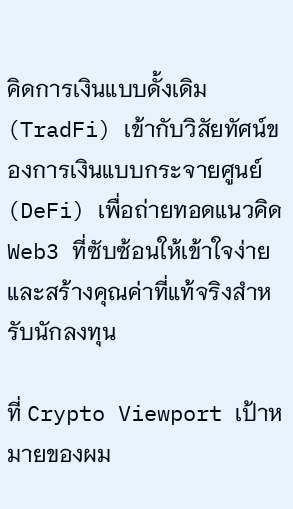คิดการเงินแบบดั้งเดิม (TradFi) เข้ากับวิสัยทัศน์ของการเงินแบบกระจายศูนย์ (DeFi) เพื่อถ่ายทอดแนวคิด Web3 ที่ซับซ้อนให้เข้าใจง่าย และสร้างคุณค่าที่แท้จริงสำหรับนักลงทุน

ที่ Crypto Viewport เป้าหมายของผม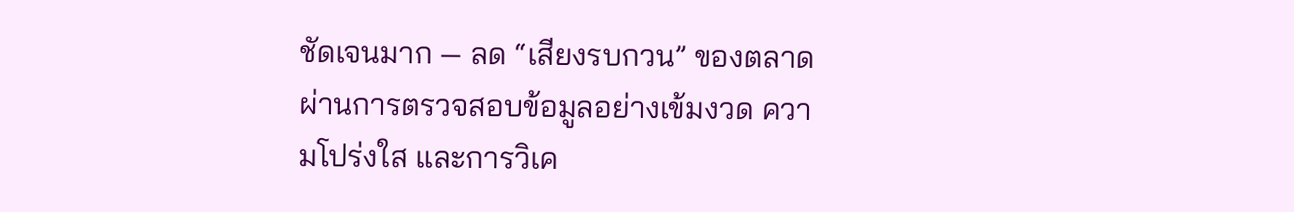ชัดเจนมาก — ลด “เสียงรบกวน” ของตลาด ผ่านการตรวจสอบข้อมูลอย่างเข้มงวด ความโปร่งใส และการวิเค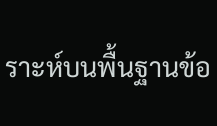ราะห์บนพื้นฐานข้อ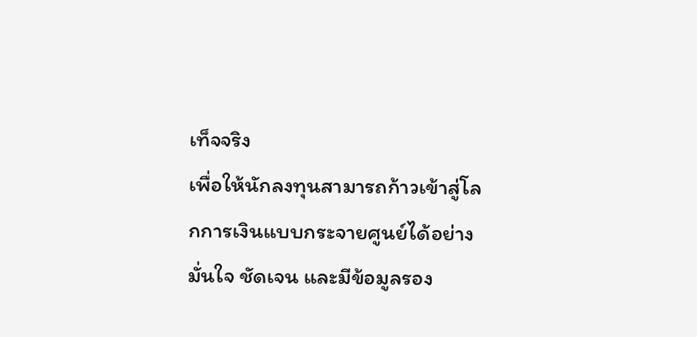เท็จจริง
เพื่อให้นักลงทุนสามารถก้าวเข้าสู่โลกการเงินแบบกระจายศูนย์ได้อย่างมั่นใจ ชัดเจน และมีข้อมูลรอง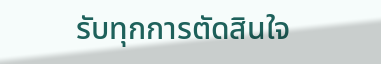รับทุกการตัดสินใจ